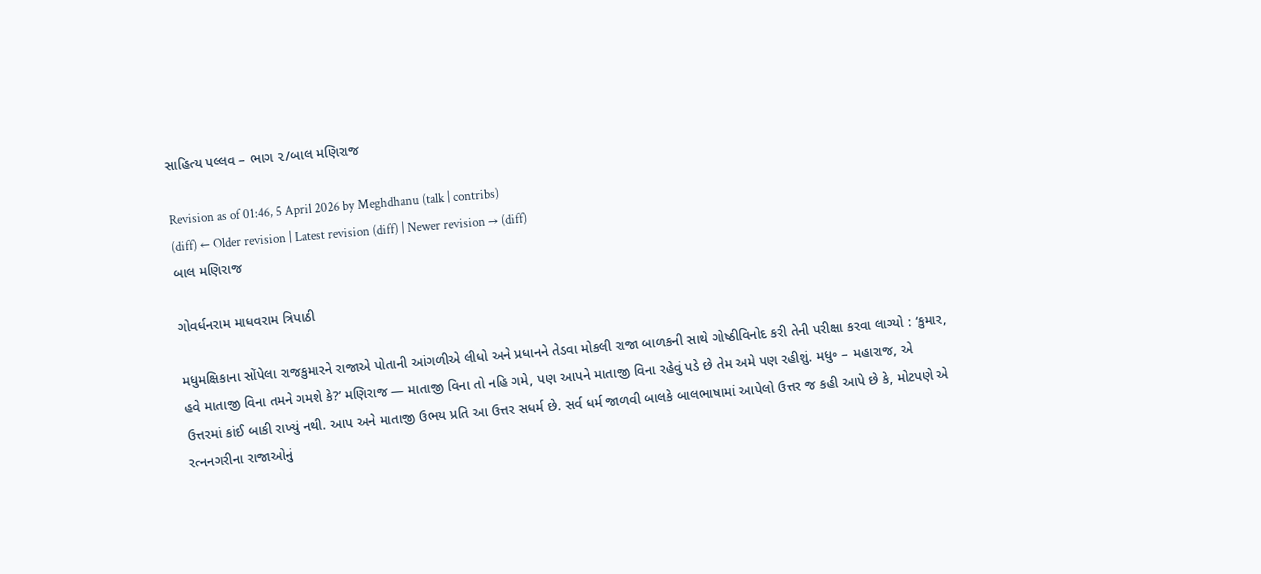સાહિત્ય પલ્લવ – ભાગ ૨/બાલ મણિરાજ

Revision as of 01:46, 5 April 2026 by Meghdhanu (talk | contribs)
(diff) ← Older revision | Latest revision (diff) | Newer revision → (diff)
બાલ મણિરાજ

ગોવર્ધનરામ માધવરામ ત્રિપાઠી

મધુમક્ષિકાના સોંપેલા રાજકુમારને રાજાએ પોતાની આંગળીએ લીધો અને પ્રધાનને તેડવા મોકલી રાજા બાળકની સાથે ગોષ્ઠીવિનોદ કરી તેની પરીક્ષા કરવા લાગ્યો : ‘કુમાર, હવે માતાજી વિના તમને ગમશે કે?’ મણિરાજ — માતાજી વિના તો નહિ ગમે, પણ આપને માતાજી વિના રહેવું પડે છે તેમ અમે પણ રહીશું. મધુ૰ – મહારાજ, એ ઉત્તરમાં કાંઈ બાકી રાખ્યું નથી. આપ અને માતાજી ઉભય પ્રતિ આ ઉત્તર સધર્મ છે. સર્વ ધર્મ જાળવી બાલકે બાલભાષામાં આપેલો ઉત્તર જ કહી આપે છે કે, મોટપણે એ રત્નનગરીના રાજાઓનું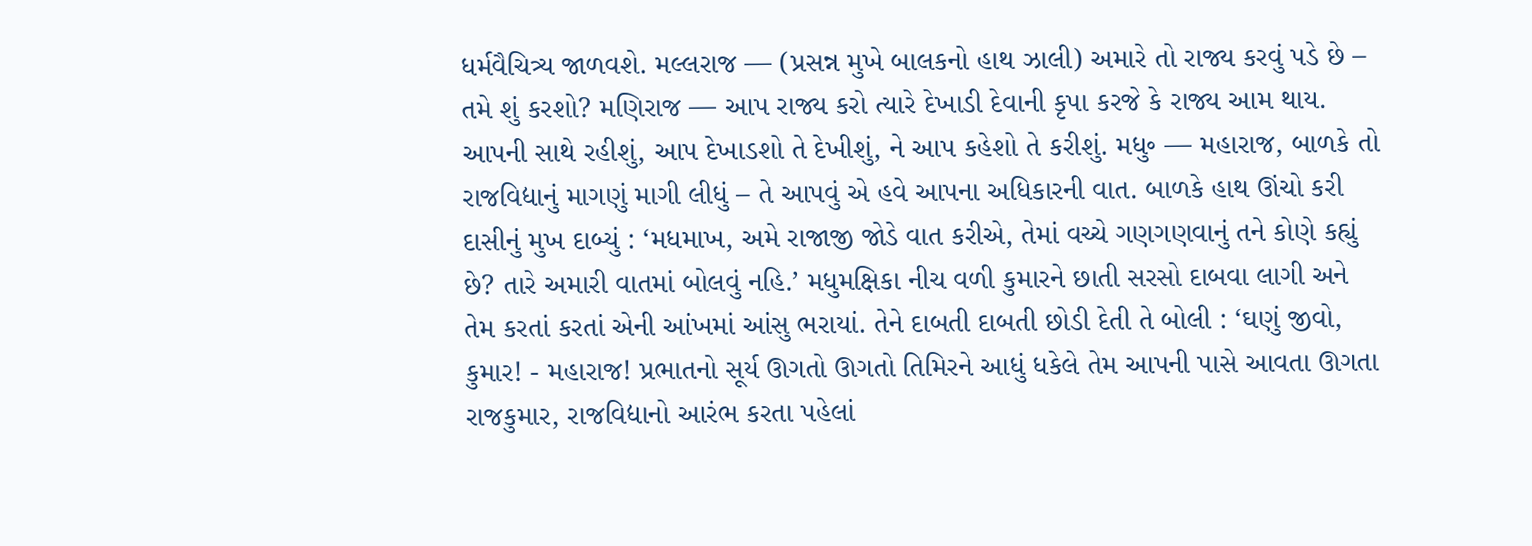ધર્મવૈચિત્ર્ય જાળવશે. મલ્લરાજ — (પ્રસન્ન મુખે બાલકનો હાથ ઝાલી) અમારે તો રાજ્ય કરવું પડે છે – તમે શું કરશો? મણિરાજ — આપ રાજ્ય કરો ત્યારે દેખાડી દેવાની કૃપા કરજે કે રાજ્ય આમ થાય. આપની સાથે રહીશું, આપ દેખાડશો તે દેખીશું, ને આપ કહેશો તે કરીશું. મધુ૰ — મહારાજ, બાળકે તો રાજવિદ્યાનું માગણું માગી લીધું – તે આપવું એ હવે આપના અધિકારની વાત. બાળકે હાથ ઊંચો કરી દાસીનું મુખ દાબ્યું : ‘મધમાખ, અમે રાજાજી જોડે વાત કરીએ, તેમાં વચ્ચે ગણગણવાનું તને કોણે કહ્યું છે? તારે અમારી વાતમાં બોલવું નહિ.’ મધુમક્ષિકા નીચ વળી કુમારને છાતી સરસો દાબવા લાગી અને તેમ કરતાં કરતાં એની આંખમાં આંસુ ભરાયાં. તેને દાબતી દાબતી છોડી દેતી તે બોલી : ‘ઘણું જીવો, કુમાર! - મહારાજ! પ્રભાતનો સૂર્ય ઊગતો ઊગતો તિમિરને આધું ધકેલે તેમ આપની પાસે આવતા ઊગતા રાજકુમાર, રાજવિદ્યાનો આરંભ કરતા પહેલાં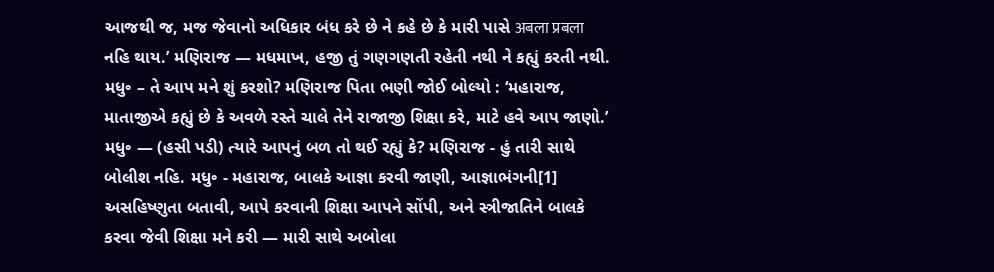આજથી જ, મજ જેવાનો અધિકાર બંધ કરે છે ને કહે છે કે મારી પાસે अबला प्रबला નહિ થાય.’ મણિરાજ — મધમાખ, હજી તું ગણગણતી રહેતી નથી ને કહ્યું કરતી નથી. મધુ૰ – તે આપ મને શું કરશો? મણિરાજ પિતા ભણી જોઈ બોલ્યો : ‘મહારાજ, માતાજીએ કહ્યું છે કે અવળે રસ્તે ચાલે તેને રાજાજી શિક્ષા કરે, માટે હવે આપ જાણો.’ મધુ૰ — (હસી પડી) ત્યારે આપનું બળ તો થઈ રહ્યું કે? મણિરાજ - હું તારી સાથે બોલીશ નહિ. મધુ૰ - મહારાજ, બાલકે આજ્ઞા કરવી જાણી, આજ્ઞાભંગની[1] અસહિષ્ણુતા બતાવી, આપે કરવાની શિક્ષા આપને સોંપી, અને સ્ત્રીજાતિને બાલકે કરવા જેવી શિક્ષા મને કરી — મારી સાથે અબોલા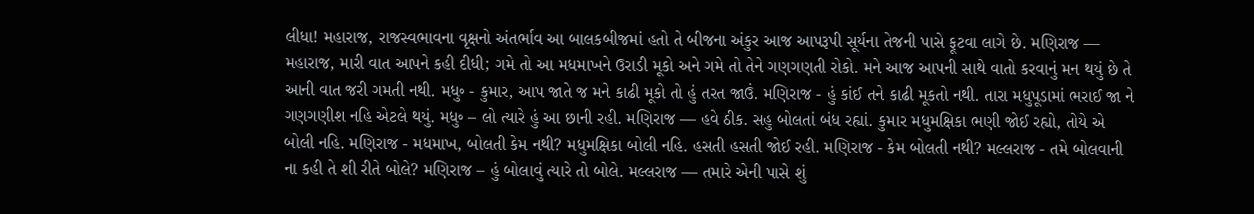લીધા! મહારાજ, રાજસ્વભાવના વૃક્ષનો અંતર્ભાવ આ બાલકબીજમાં હતો તે બીજના અંકુર આજ આપરૂપી સૂર્યના તેજની પાસે ફૂટવા લાગે છે. મણિરાજ — મહારાજ, મારી વાત આપને કહી દીધી; ગમે તો આ મધમાખને ઉરાડી મૂકો અને ગમે તો તેને ગણગણતી રોકો. મને આજ આપની સાથે વાતો કરવાનું મન થયું છે તે આની વાત જરી ગમતી નથી. મધુ૰ - કુમાર, આપ જાતે જ મને કાઢી મૂકો તો હું તરત જાઉં. મણિરાજ - હું કાંઈ તને કાઢી મૂકતો નથી. તારા મધુપૂડામાં ભરાઈ જા ને ગણગણીશ નહિ એટલે થયું. મધુ૰ – લો ત્યારે હું આ છાની રહી. મણિરાજ — હવે ઠીક. સહુ બોલતાં બંધ રહ્યાં. કુમાર મધુમક્ષિકા ભણી જોઈ રહ્યો, તોયે એ બોલી નહિ. મણિરાજ - મધમાખ, બોલતી કેમ નથી? મધુમક્ષિકા બોલી નહિ. હસતી હસતી જોઈ રહી. મણિરાજ - કેમ બોલતી નથી? મલ્લરાજ - તમે બોલવાની ના કહી તે શી રીતે બોલે? મણિરાજ – હું બોલાવું ત્યારે તો બોલે. મલ્લરાજ — તમારે એની પાસે શું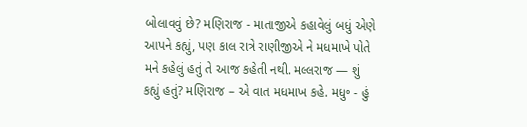બોલાવવું છે? મણિરાજ - માતાજીએ કહાવેલું બધું એણે આપને કહ્યું, પણ કાલ રાત્રે રાણીજીએ ને મધમાખે પોતે મને કહેલું હતું તે આજ કહેતી નથી. મલ્લરાજ — શું કહ્યું હતું? મણિરાજ – એ વાત મધમાખ કહે. મધુ૰ - હું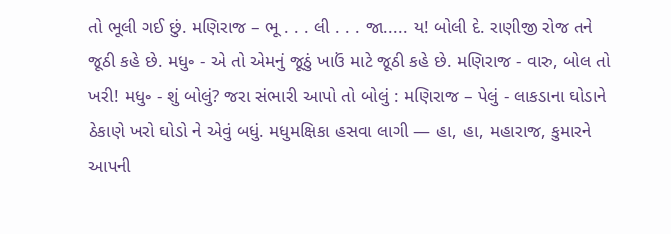તો ભૂલી ગઈ છું. મણિરાજ – ભૂ . . . લી . . . જા..... ય! બોલી દે. રાણીજી રોજ તને જૂઠી કહે છે. મધુ૰ - એ તો એમનું જૂઠું ખાઉં માટે જૂઠી કહે છે. મણિરાજ - વારુ, બોલ તો ખરી! મધુ૰ - શું બોલું? જરા સંભારી આપો તો બોલું : મણિરાજ – પેલું - લાકડાના ઘોડાને ઠેકાણે ખરો ઘોડો ને એવું બધું. મધુમક્ષિકા હસવા લાગી — હા, હા, મહારાજ, કુમારને આપની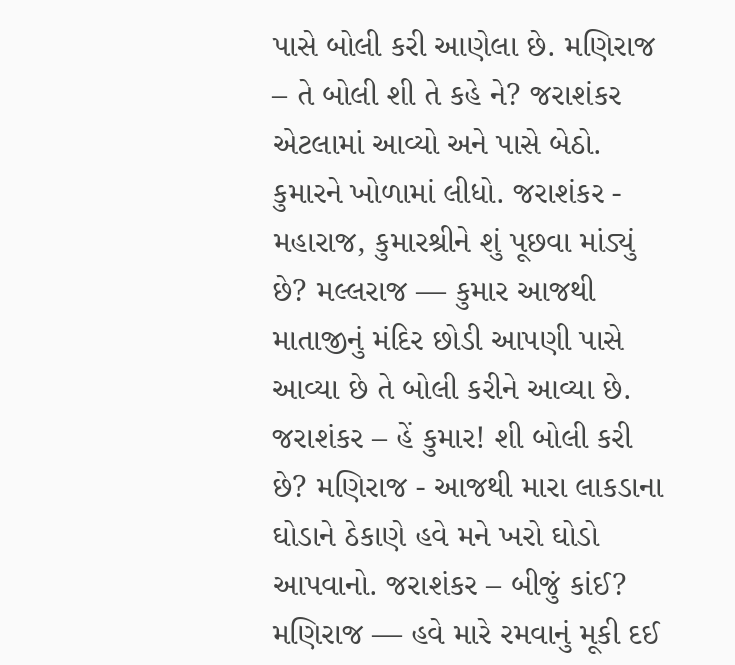પાસે બોલી કરી આણેલા છે. મણિરાજ – તે બોલી શી તે કહે ને? જરાશંકર એટલામાં આવ્યો અને પાસે બેઠો. કુમારને ખોળામાં લીધો. જરાશંકર - મહારાજ, કુમારશ્રીને શું પૂછવા માંડ્યું છે? મલ્લરાજ — કુમાર આજથી માતાજીનું મંદિર છોડી આપણી પાસે આવ્યા છે તે બોલી કરીને આવ્યા છે. જરાશંકર – હેં કુમાર! શી બોલી કરી છે? મણિરાજ - આજથી મારા લાકડાના ઘોડાને ઠેકાણે હવે મને ખરો ઘોડો આપવાનો. જરાશંકર – બીજું કાંઈ? મણિરાજ — હવે મારે રમવાનું મૂકી દઈ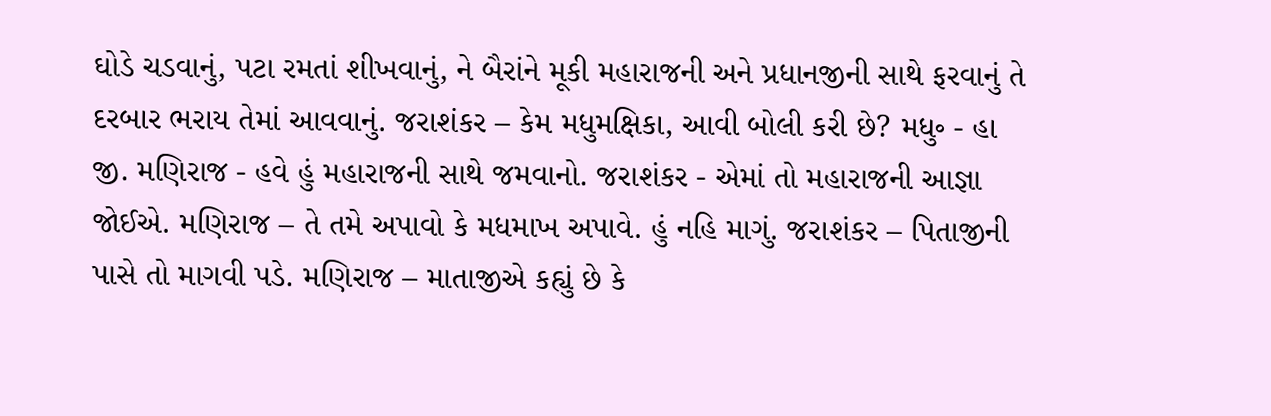ઘોડે ચડવાનું, પટા રમતાં શીખવાનું, ને બૈરાંને મૂકી મહારાજની અને પ્રધાનજીની સાથે ફરવાનું તે દરબાર ભરાય તેમાં આવવાનું. જરાશંકર – કેમ મધુમક્ષિકા, આવી બોલી કરી છે? મધુ૰ - હા જી. મણિરાજ - હવે હું મહારાજની સાથે જમવાનો. જરાશંકર - એમાં તો મહારાજની આજ્ઞા જોઈએ. મણિરાજ – તે તમે અપાવો કે મધમાખ અપાવે. હું નહિ માગું. જરાશંકર – પિતાજીની પાસે તો માગવી પડે. મણિરાજ – માતાજીએ કહ્યું છે કે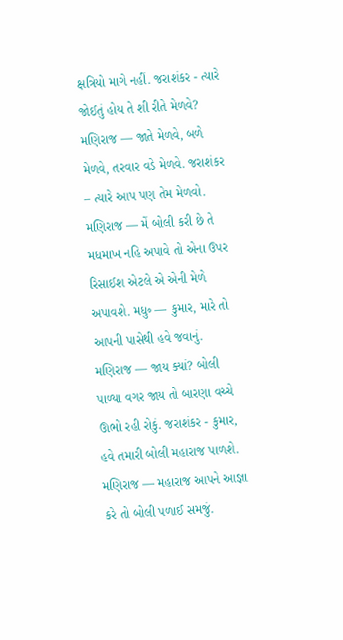ક્ષત્રિયો માગે નહીં. જરાશંકર - ત્યારે જોઈતું હોય તે શી રીતે મેળવે? મણિરાજ — જાતે મેળવે, બળે મેળવે, તરવાર વડે મેળવે. જરાશંકર – ત્યારે આપ પણ તેમ મેળવો. મણિરાજ — મેં બોલી કરી છે તે મધમાખ નહિ અપાવે તો એના ઉપર રિસાઈશ એટલે એ એની મેળે અપાવશે. મધુ૰ — કુમાર, મારે તો આપની પાસેથી હવે જવાનું. મણિરાજ — જાય ક્યાં? બોલી પાળ્યા વગર જાય તો બારણા વચ્ચે ઊભો રહી રોકું. જરાશંકર - કુમાર, હવે તમારી બોલી મહારાજ પાળશે. મણિરાજ — મહારાજ આપને આજ્ઞા કરે તો બોલી પળાઈ સમજું.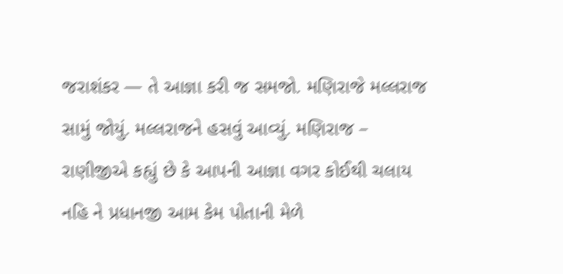જરાશંકર — તે આજ્ઞા કરી જ સમજો. મણિરાજે મલ્લરાજ સામું જોયું. મલ્લરાજને હસવું આવ્યું. મણિરાજ – રાણીજીએ કહ્યું છે કે આપની આજ્ઞા વગર કોઈથી ચલાય નહિ ને પ્રધાનજી આમ કેમ પોતાની મેળે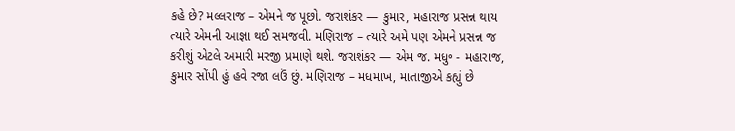કહે છે? મલ્લરાજ – એમને જ પૂછો. જરાશંકર — કુમાર, મહારાજ પ્રસન્ન થાય ત્યારે એમની આજ્ઞા થઈ સમજવી. મણિરાજ – ત્યારે અમે પણ એમને પ્રસન્ન જ કરીશું એટલે અમારી મરજી પ્રમાણે થશે. જરાશંકર — એમ જ. મધુ૰ - મહારાજ, કુમાર સોંપી હું હવે રજા લઉં છું. મણિરાજ – મધમાખ, માતાજીએ કહ્યું છે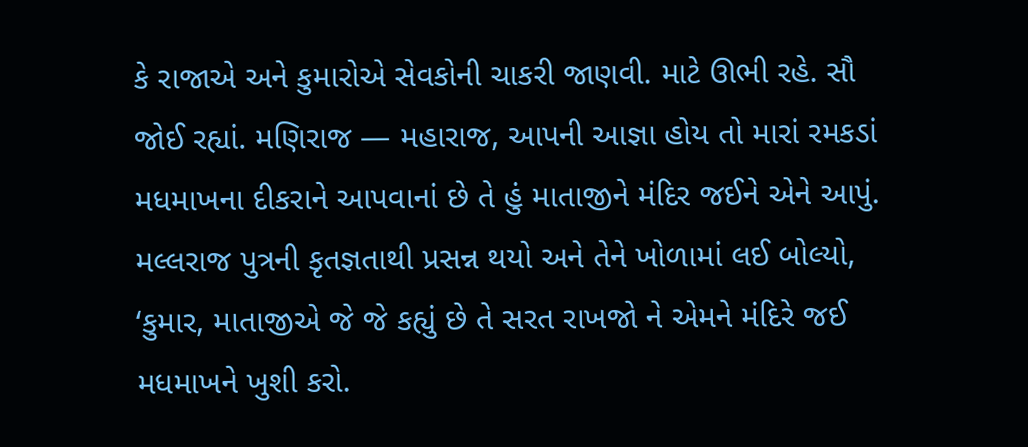કે રાજાએ અને કુમારોએ સેવકોની ચાકરી જાણવી. માટે ઊભી રહે. સૌ જોઈ રહ્યાં. મણિરાજ — મહારાજ, આપની આજ્ઞા હોય તો મારાં રમકડાં મધમાખના દીકરાને આપવાનાં છે તે હું માતાજીને મંદિર જઈને એને આપું. મલ્લરાજ પુત્રની કૃતજ્ઞતાથી પ્રસન્ન થયો અને તેને ખોળામાં લઈ બોલ્યો, ‘કુમાર, માતાજીએ જે જે કહ્યું છે તે સરત રાખજો ને એમને મંદિરે જઈ મધમાખને ખુશી કરો.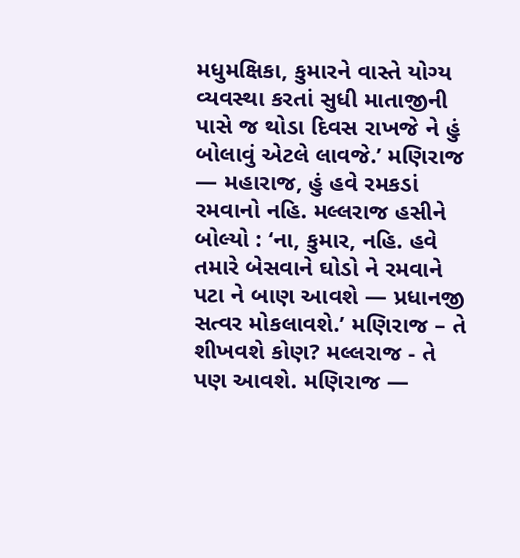મધુમક્ષિકા, કુમારને વાસ્તે યોગ્ય વ્યવસ્થા કરતાં સુધી માતાજીની પાસે જ થોડા દિવસ રાખજે ને હું બોલાવું એટલે લાવજે.’ મણિરાજ — મહારાજ, હું હવે રમકડાં રમવાનો નહિ. મલ્લરાજ હસીને બોલ્યો : ‘ના, કુમાર, નહિ. હવે તમારે બેસવાને ઘોડો ને રમવાને પટા ને બાણ આવશે — પ્રધાનજી સત્વર મોકલાવશે.’ મણિરાજ – તે શીખવશે કોણ? મલ્લરાજ - તે પણ આવશે. મણિરાજ —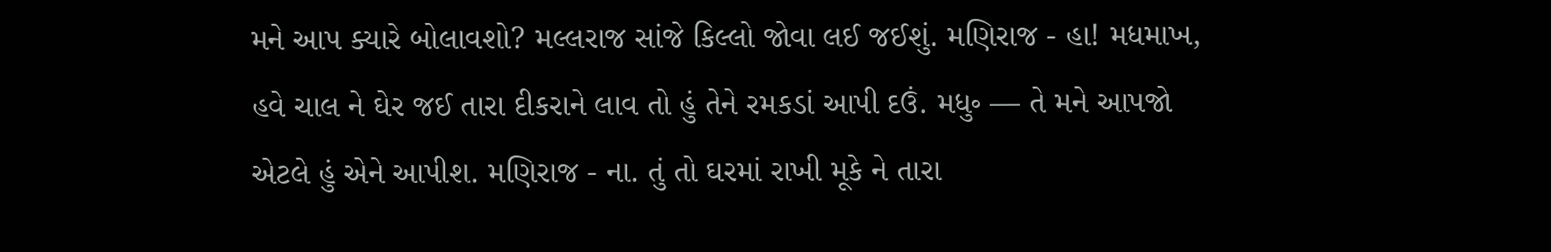મને આપ ક્યારે બોલાવશો? મલ્લરાજ સાંજે કિલ્લો જોવા લઈ જઈશું. મણિરાજ - હા! મધમાખ, હવે ચાલ ને ઘેર જઈ તારા દીકરાને લાવ તો હું તેને રમકડાં આપી દઉં. મધુ૰ — તે મને આપજો એટલે હું એને આપીશ. મણિરાજ - ના. તું તો ઘરમાં રાખી મૂકે ને તારા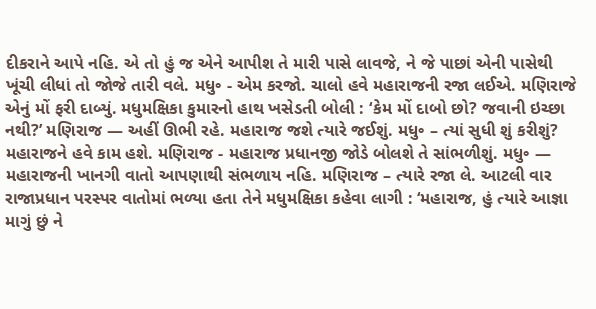દીકરાને આપે નહિ. એ તો હું જ એને આપીશ તે મારી પાસે લાવજે, ને જે પાછાં એની પાસેથી ખૂંચી લીધાં તો જોજે તારી વલે. મધુ૰ - એમ કરજો. ચાલો હવે મહારાજની રજા લઈએ. મણિરાજે એનું મોં ફરી દાબ્યું. મધુમક્ષિકા કુમારનો હાથ ખસેડતી બોલી : ‘કેમ મોં દાબો છો? જવાની ઇચ્છા નથી?’ મણિરાજ — અહીં ઊભી રહે. મહારાજ જશે ત્યારે જઈશું. મધુ૰ – ત્યાં સુધી શું કરીશું? મહારાજને હવે કામ હશે. મણિરાજ - મહારાજ પ્રધાનજી જોડે બોલશે તે સાંભળીશું. મધુ૰ — મહારાજની ખાનગી વાતો આપણાથી સંભળાય નહિ. મણિરાજ – ત્યારે રજા લે. આટલી વાર રાજાપ્રધાન પરસ્પર વાતોમાં ભળ્યા હતા તેને મધુમક્ષિકા કહેવા લાગી : ‘મહારાજ, હું ત્યારે આજ્ઞા માગું છું ને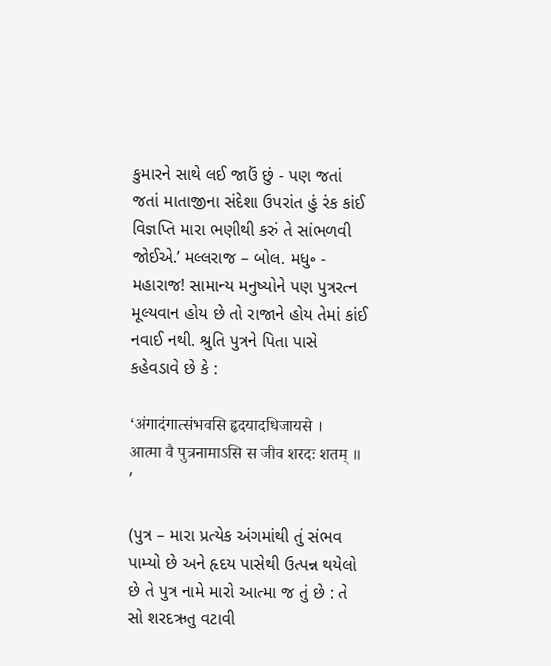કુમારને સાથે લઈ જાઉં છું - પણ જતાં જતાં માતાજીના સંદેશા ઉપરાંત હું રંક કાંઈ વિજ્ઞપ્તિ મારા ભણીથી કરું તે સાંભળવી જોઈએ.’ મલ્લરાજ – બોલ. મધુ૰ - મહારાજ! સામાન્ય મનુષ્યોને પણ પુત્રરત્ન મૂલ્યવાન હોય છે તો રાજાને હોય તેમાં કાંઈ નવાઈ નથી. શ્રુતિ પુત્રને પિતા પાસે કહેવડાવે છે કે :

‘अंगादंगात्संभवसि हृदयादधिजायसे ।
आत्मा वै पुत्रनामाऽसि स जीव शरदः शतम् ॥ ’

(પુત્ર – મારા પ્રત્યેક અંગમાંથી તું સંભવ પામ્યો છે અને હૃદય પાસેથી ઉત્પન્ન થયેલો છે તે પુત્ર નામે મારો આત્મા જ તું છે : તે સો શરદઋતુ વટાવી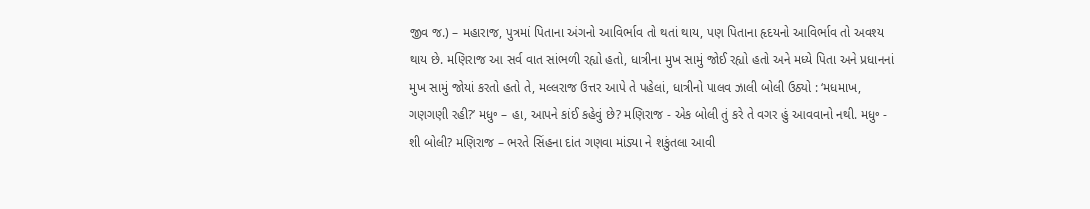જીવ જ.) – મહારાજ, પુત્રમાં પિતાના અંગનો આવિર્ભાવ તો થતાં થાય, પણ પિતાના હૃદયનો આવિર્ભાવ તો અવશ્ય થાય છે. મણિરાજ આ સર્વ વાત સાંભળી રહ્યો હતો, ધાત્રીના મુખ સામું જોઈ રહ્યો હતો અને મધ્યે પિતા અને પ્રધાનનાં મુખ સામું જોયાં કરતો હતો તે, મલ્લરાજ ઉત્તર આપે તે પહેલાં, ધાત્રીનો પાલવ ઝાલી બોલી ઉઠ્યો : ‘મધમાખ, ગણગણી રહી?’ મધુ૰ – હા, આપને કાંઈ કહેવું છે? મણિરાજ - એક બોલી તું કરે તે વગર હું આવવાનો નથી. મધુ૰ - શી બોલી? મણિરાજ – ભરતે સિંહના દાંત ગણવા માંડ્યા ને શકુંતલા આવી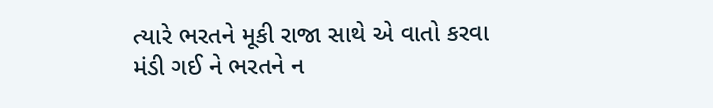ત્યારે ભરતને મૂકી રાજા સાથે એ વાતો કરવા મંડી ગઈ ને ભરતને ન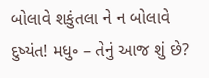બોલાવે શકુંતલા ને ન બોલાવે દુષ્યંત! મધુ૰ – તેનું આજ શું છે?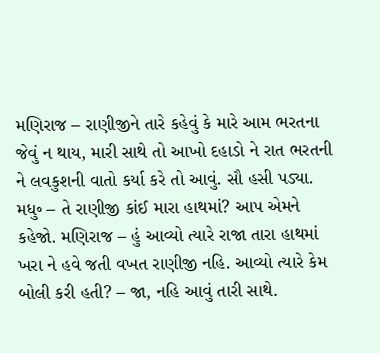મણિરાજ – રાણીજીને તારે કહેવું કે મારે આમ ભરતના જેવું ન થાય, મારી સાથે તો આખો દહાડો ને રાત ભરતની ને લવકુશની વાતો કર્યા કરે તો આવું. સૌ હસી પડ્યા. મધુ૰ – તે રાણીજી કાંઈ મારા હાથમાં? આપ એમને કહેજો. મણિરાજ – હું આવ્યો ત્યારે રાજા તારા હાથમાં ખરા ને હવે જતી વખત રાણીજી નહિ. આવ્યો ત્યારે કેમ બોલી કરી હતી? – જા, નહિ આવું તારી સાથે.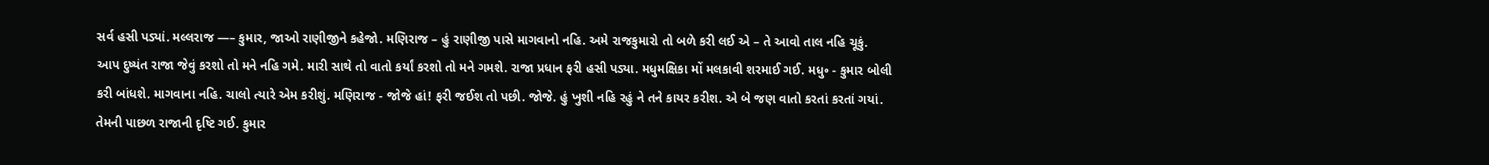સર્વ હસી પડ્યાં. મલ્લરાજ —– કુમાર, જાઓ રાણીજીને કહેજો. મણિરાજ – હું રાણીજી પાસે માગવાનો નહિ. અમે રાજકુમારો તો બળે કરી લઈ એ – તે આવો તાલ નહિ ચૂકું. આપ દુષ્યંત રાજા જેવું કરશો તો મને નહિ ગમે. મારી સાથે તો વાતો કર્યાં કરશો તો મને ગમશે. રાજા પ્રધાન ફરી હસી પડ્યા. મધુમક્ષિકા મોં મલકાવી શરમાઈ ગઈ. મધુ૰ - કુમાર બોલી કરી બાંધશે. માગવાના નહિ. ચાલો ત્યારે એમ કરીશું. મણિરાજ - જોજે હાં! ફરી જઈશ તો પછી. જોજે. હું ખુશી નહિ રહું ને તને કાયર કરીશ. એ બે જણ વાતો કરતાં કરતાં ગયાં. તેમની પાછળ રાજાની દૃષ્ટિ ગઈ. કુમાર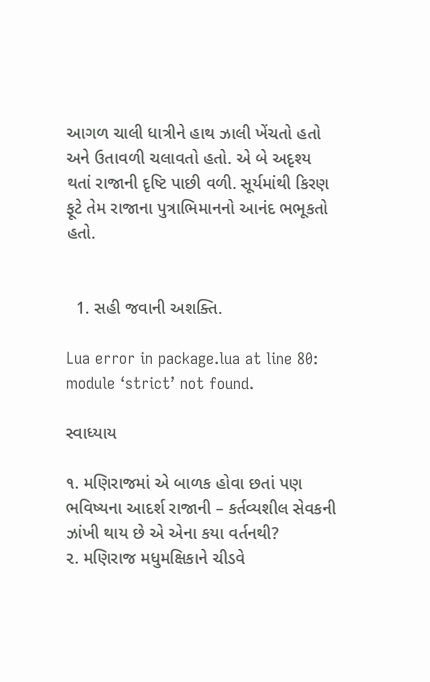આગળ ચાલી ધાત્રીને હાથ ઝાલી ખેંચતો હતો અને ઉતાવળી ચલાવતો હતો. એ બે અદૃશ્ય થતાં રાજાની દૃષ્ટિ પાછી વળી. સૂર્યમાંથી કિરણ ફૂટે તેમ રાજાના પુત્રાભિમાનનો આનંદ ભભૂકતો હતો.


  1. સહી જવાની અશક્તિ.

Lua error in package.lua at line 80: module ‘strict’ not found.

સ્વાધ્યાય

૧. મણિરાજમાં એ બાળક હોવા છતાં પણ ભવિષ્યના આદર્શ રાજાની – કર્તવ્યશીલ સેવકની ઝાંખી થાય છે એ એના કયા વર્તનથી?
૨. મણિરાજ મધુમક્ષિકાને ચીડવે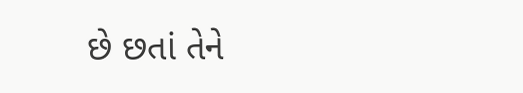છે છતાં તેને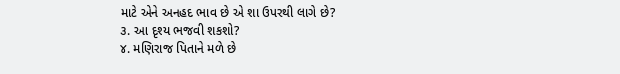માટે એને અનહદ ભાવ છે એ શા ઉપરથી લાગે છે?
૩. આ દૃશ્ય ભજવી શકશો?
૪. મણિરાજ પિતાને મળે છે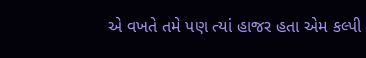એ વખતે તમે પણ ત્યાં હાજર હતા એમ કલ્પી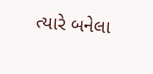ત્યારે બનેલા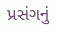પ્રસંગનું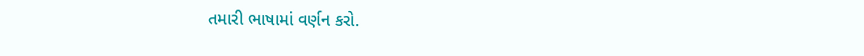તમારી ભાષામાં વર્ણન કરો.